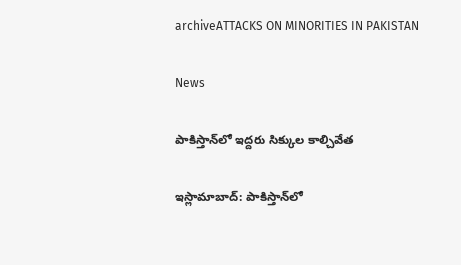archiveATTACKS ON MINORITIES IN PAKISTAN

News

పాకిస్తాన్‌లో ఇద్దరు సిక్కుల కాల్చివేత

ఇస్లామాబాద్‌: పాకిస్తాన్‌లో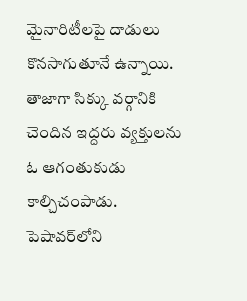మైనారిటీలపై దాడులు కొనసాగుతూనే ఉన్నాయి. తాజాగా సిక్కు వర్గానికి చెందిన ఇద్దరు వ్యక్తులను ఓ ఆగంతుకుడు కాల్చిచంపాడు. పెషావర్‌లోని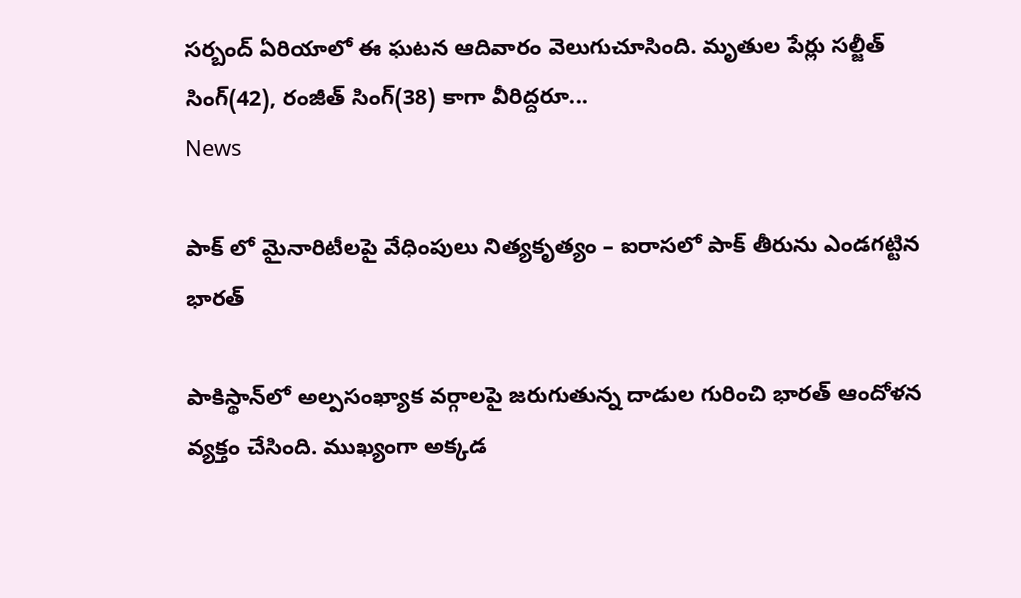సర్బంద్ ఏరియాలో ఈ ఘటన ఆదివారం వెలుగుచూసింది. మృతుల పేర్లు సల్జీత్ సింగ్(42), రంజీత్ సింగ్(38) కాగా వీరిద్దరూ...
News

పాక్ లో మైనారిటీలపై వేధింపులు నిత్యకృత్యం – ఐరాసలో పాక్‌ తీరును ఎండగట్టిన భారత్‌

పాకిస్థాన్‌లో అల్పసంఖ్యాక వర్గాలపై జరుగుతున్న దాడుల గురించి భారత్‌ ఆందోళన వ్యక్తం చేసింది. ముఖ్యంగా అక్కడ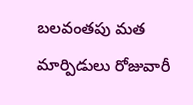బలవంతపు మత మార్పిడులు రోజువారీ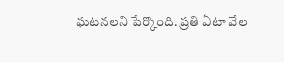ఘటనలని పేర్కొంది. ప్రతి ఏటా వేల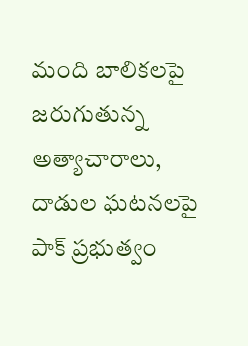మంది బాలికలపై జరుగుతున్న అత్యాచారాలు, దాడుల ఘటనలపై పాక్‌ ప్రభుత్వం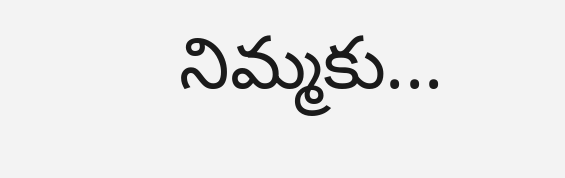నిమ్మకు...